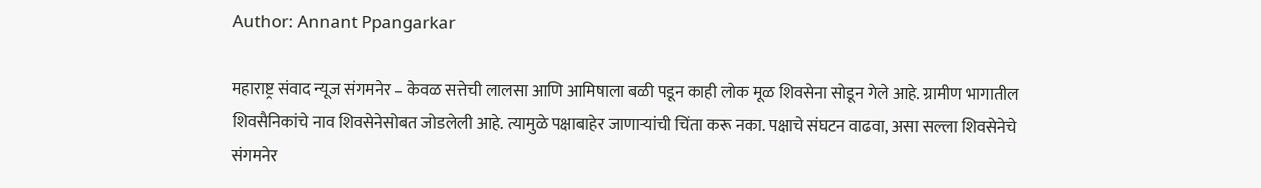Author: Annant Ppangarkar

महाराष्ट्र संवाद न्यूज संगमनेर – केवळ सत्तेची लालसा आणि आमिषाला बळी पडून काही लोक मूळ शिवसेना सोडून गेले आहे. ग्रामीण भागातील शिवसैनिकांचे नाव शिवसेनेसोबत जोडलेली आहे. त्यामुळे पक्षाबाहेर जाणाऱ्यांची चिंता करू नका. पक्षाचे संघटन वाढवा, असा सल्ला शिवसेनेचे संगमनेर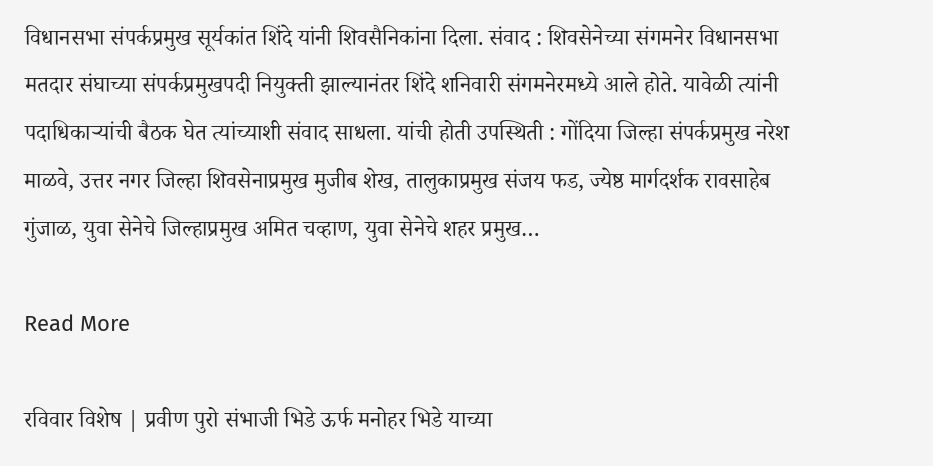विधानसभा संपर्कप्रमुख सूर्यकांत शिंदे यांनी शिवसैनिकांना दिला. संवाद : शिवसेनेच्या संगमनेर विधानसभा मतदार संघाच्या संपर्कप्रमुखपदी नियुक्ती झाल्यानंतर शिंदे शनिवारी संगमनेरमध्ये आले होते. यावेळी त्यांनी पदाधिकाऱ्यांची बैठक घेत त्यांच्याशी संवाद साधला. यांची होती उपस्थिती : गोंदिया जिल्हा संपर्कप्रमुख नरेश माळवे, उत्तर नगर जिल्हा शिवसेनाप्रमुख मुजीब शेख, तालुकाप्रमुख संजय फड, ज्येष्ठ मार्गदर्शक रावसाहेब गुंजाळ, युवा सेनेचे जिल्हाप्रमुख अमित चव्हाण, युवा सेनेचे शहर प्रमुख…

Read More

रविवार विशेष | प्रवीण पुरो संभाजी भिडे ऊर्फ मनोहर भिडे याच्या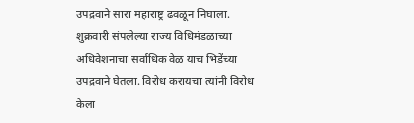उपद्रवाने सारा महाराष्ट्र ढवळून निघाला. शुक्रवारी संपलेल्या राज्य विधिमंडळाच्या अधिवेशनाचा सर्वाधिक वेळ याच भिडेंच्या उपद्रवाने घेतला. विरोध करायचा त्यांनी विरोध केला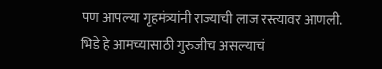पण आपल्या गृहमंत्र्यांनी राज्याची लाज रस्त्यावर आणली. भिडे हे आमच्यासाठी गुरुजीच असल्याचं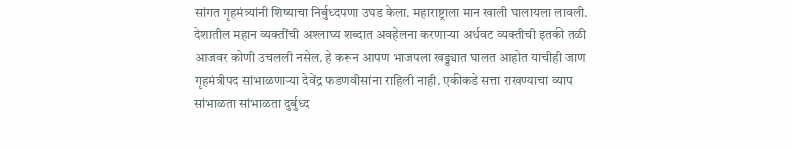सांगत गृहमंत्र्यांनी शिष्याचा निर्बुध्दपणा उघड केला. महाराष्ट्राला मान खाली घालायला लावली. देशातील महान व्यक्तींची अश्‍लाघ्य शब्दात अवहेलना करणार्‍या अर्धवट व्यक्तीची इतकी तळी आजवर कोणी उचलली नसेल. हे करून आपण भाजपला खड्ड्यात घालत आहोत याचीही जाण गृहमंत्रीपद सांभाळणार्‍या देवेंद्र फडणवीसांना राहिली नाही. एकीकडे सत्ता राखण्याचा व्याप सांभाळता सांभाळता दुर्बुध्द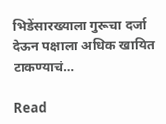भिडेंसारख्याला गुरूचा दर्जा देऊन पक्षाला अधिक खायित टाकण्याचं…

Read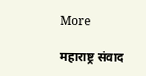More

महाराष्ट्र संवाद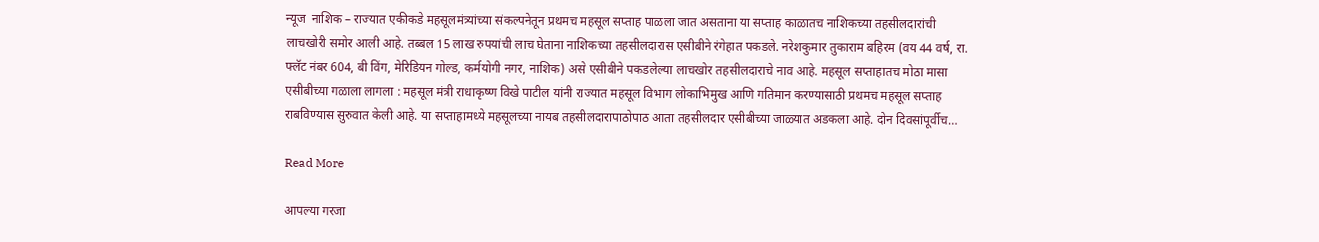न्यूज  नाशिक – राज्यात एकीकडे महसूलमंत्र्यांच्या संकल्पनेतून प्रथमच महसूल सप्ताह पाळला जात असताना या सप्ताह काळातच नाशिकच्या तहसीलदारांची लाचखोरी समोर आली आहे. तब्बल 15 लाख रुपयांची लाच घेताना नाशिकच्या तहसीलदारास एसीबीने रंगेहात पकडले. नरेशकुमार तुकाराम बहिरम (वय 44 वर्ष, रा. फ्लॅट नंबर 604, बी विंग, मेरिडियन गोल्ड, कर्मयोगी नगर, नाशिक) असे एसीबीने पकडलेल्या लाचखोर तहसीलदाराचे नाव आहे. महसूल सप्ताहातच मोठा मासा एसीबीच्या गळाला लागला : महसूल मंत्री राधाकृष्ण विखे पाटील यांनी राज्यात महसूल विभाग लोकाभिमुख आणि गतिमान करण्यासाठी प्रथमच महसूल सप्ताह राबविण्यास सुरुवात केली आहे. या सप्ताहामध्ये महसूलच्या नायब तहसीलदारापाठोपाठ आता तहसीलदार एसीबीच्या जाळ्यात अडकला आहे. दोन दिवसांपूर्वीच…

Read More

आपल्या गरजा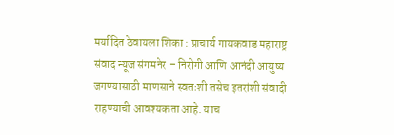मर्यादित ठेवायला शिका : प्राचार्य गायकवाड महाराष्ट्र संवाद न्यूज संगमनेर – निरोगी आणि आनंदी आयुष्य जगण्यासाठी माणसाने स्वतःशी तसेच इतरांशी संवादी राहण्याची आवश्यकता आहे. याच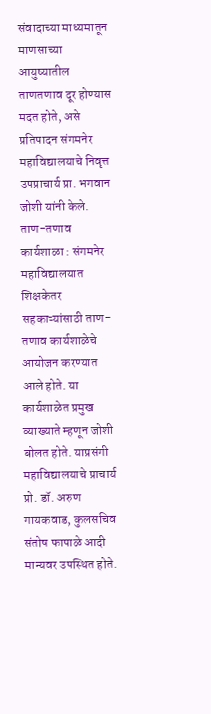संवादाच्या माध्यमातून माणसाच्या आयुष्यातील ताणतणाव दूर होण्यास मदत होते, असे प्रतिपादन संगमनेर महाविद्यालयाचे निवृत्त उपप्राचार्य प्रा. भगवान जोशी यांनी केले. ताण-तणाव कार्यशाळा : संगमनेर महाविद्यालयात शिक्षकेतर सहकाऱ्यांसाठी ताण-तणाव कार्यशाळेचे आयोजन करण्यात आले होते. या कार्यशाळेत प्रमुख व्याख्याते म्हणून जोशी बोलत होते. याप्रसंगी महाविद्यालयाचे प्राचार्य प्रो. डॉ. अरुण गायकवाड, कुलसचिव संतोष फापाळे आदी मान्यवर उपस्थित होते.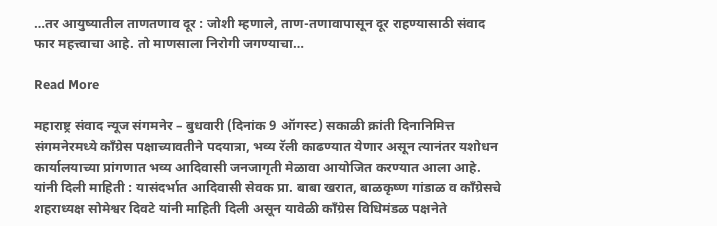…तर आयुष्यातील ताणतणाव दूर : जोशी म्हणाले, ताण-तणावापासून दूर राहण्यासाठी संवाद फार महत्त्वाचा आहे. तो माणसाला निरोगी जगण्याचा…

Read More

महाराष्ट्र संवाद न्यूज संगमनेर – बुधवारी (दिनांक 9 ऑगस्ट) सकाळी क्रांती दिनानिमित्त संगमनेरमध्ये काँग्रेस पक्षाच्यावतीने पदयात्रा, भव्य रॅली काढण्यात येणार असून त्यानंतर यशोधन कार्यालयाच्या प्रांगणात भव्य आदिवासी जनजागृती मेळावा आयोजित करण्यात आला आहे. यांनी दिली माहिती : यासंदर्भात आदिवासी सेवक प्रा. बाबा खरात, बाळकृष्ण गांडाळ व काँग्रेसचे शहराध्यक्ष सोमेश्वर दिवटे यांनी माहिती दिली असून यावेळी काँग्रेस विधिमंडळ पक्षनेते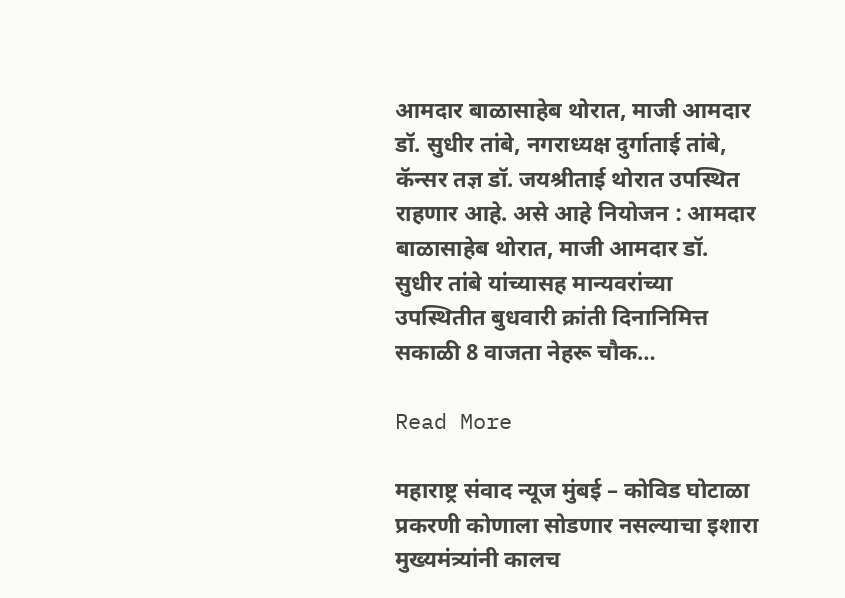आमदार बाळासाहेब थोरात, माजी आमदार डॉ. सुधीर तांबे, नगराध्यक्ष दुर्गाताई तांबे, कॅन्सर तज्ञ डॉ. जयश्रीताई थोरात उपस्थित राहणार आहे. असे आहे नियोजन : आमदार बाळासाहेब थोरात, माजी आमदार डॉ. सुधीर तांबे यांच्यासह मान्यवरांच्या उपस्थितीत बुधवारी क्रांती दिनानिमित्त सकाळी 8 वाजता नेहरू चौक…

Read More

महाराष्ट्र संवाद न्यूज मुंबई – कोविड घोटाळा प्रकरणी कोणाला सोडणार नसल्याचा इशारा मुख्यमंत्र्यांनी कालच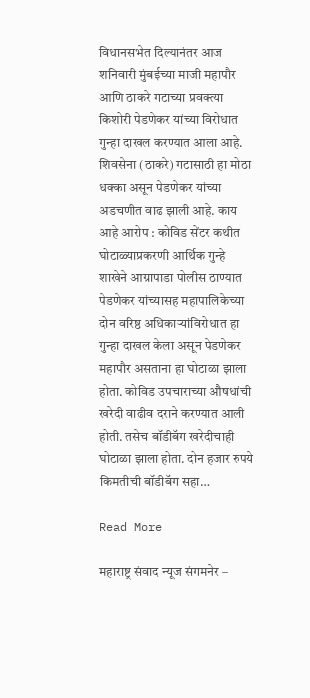विधानसभेत दिल्यानंतर आज शनिवारी मुंबईच्या माजी महापौर आणि ठाकरे गटाच्या प्रवक्त्या किशोरी पेडणेकर यांच्या विरोधात गुन्हा दाखल करण्यात आला आहे. शिवसेना (ठाकरे) गटासाठी हा मोठा धक्का असून पेडणेकर यांच्या अडचणीत वाढ झाली आहे. काय आहे आरोप : कोविड सेंटर कथीत घोटाळ्याप्रकरणी आर्थिक गुन्हे शाखेने आग्रापाडा पोलीस ठाण्यात पेडणेकर यांच्यासह महापालिकेच्या दोन वरिष्ठ अधिकाऱ्यांविरोधात हा गुन्हा दाखल केला असून पेडणेकर महापौर असताना हा घोटाळा झाला होता. कोविड उपचाराच्या औषधांची खरेदी वाढीव दराने करण्यात आली होती. तसेच बॉडीबॅग खरेदीचाही घोटाळा झाला होता. दोन हजार रुपये किमतीची बॉडीबॅग सहा…

Read More

महाराष्ट्र संवाद न्यूज संगमनेर –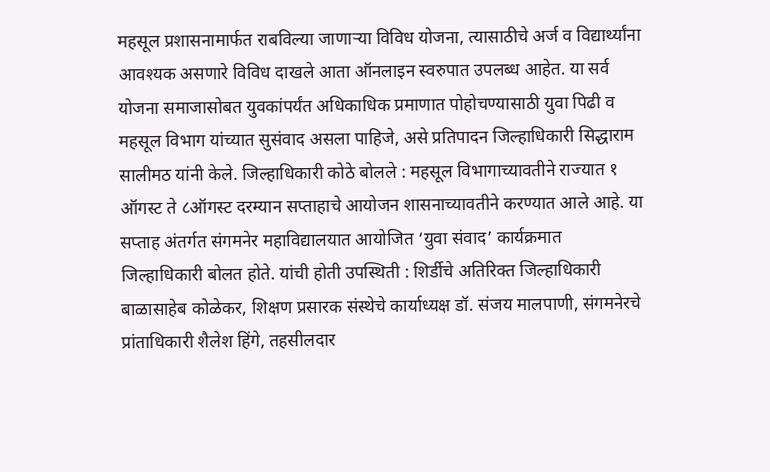महसूल प्रशासनामार्फत राबविल्या जाणाऱ्या विविध योजना, त्यासाठीचे अर्ज व विद्यार्थ्यांना आवश्यक असणारे विविध दाखले आता ऑनलाइन स्वरुपात उपलब्ध आहेत. या सर्व योजना समाजासोबत युवकांपर्यंत अधिकाधिक प्रमाणात पोहोचण्यासाठी युवा पिढी व महसूल विभाग यांच्यात सुसंवाद असला पाहिजे, असे प्रतिपादन जिल्हाधिकारी सिद्धाराम सालीमठ यांनी केले. जिल्हाधिकारी कोठे बोलले : महसूल विभागाच्यावतीने राज्यात १ ऑगस्ट ते ८ऑगस्ट दरम्यान सप्ताहाचे आयोजन शासनाच्यावतीने करण्यात आले आहे. या सप्ताह अंतर्गत संगमनेर महाविद्यालयात आयोजित ‘युवा संवाद’ कार्यक्रमात जिल्हाधिकारी बोलत होते. यांची होती उपस्थिती : शिर्डीचे अतिरिक्त जिल्हाधिकारी बाळासाहेब कोळेकर, शिक्षण प्रसारक संस्थेचे कार्याध्यक्ष डॉ. संजय मालपाणी, संगमनेरचे प्रांताधिकारी शैलेश हिंगे, तहसीलदार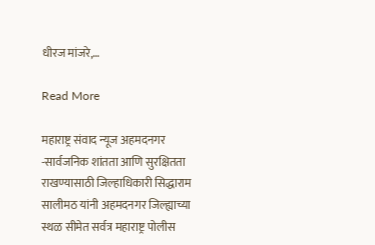धीरज मांजरे,…

Read More

महाराष्ट्र संवाद न्यूज अहमदनगर -सार्वजनिक शांतता आणि सुरक्षितता राखण्यासाठी जिल्हाधिकारी सिद्धाराम सालीमठ यांनी अहमदनगर जिल्ह्याच्या स्थळ सीमेत सर्वत्र महाराष्ट्र पोलीस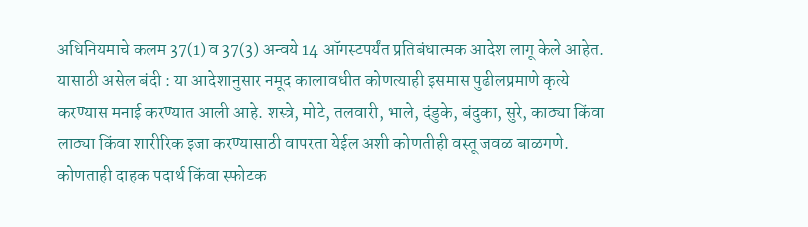अधिनियमाचे कलम 37(1) व 37(3) अन्वये 14 ऑगस्टपर्यंत प्रतिबंधात्मक आदेश लागू केले आहेत. यासाठी असेल बंदी : या आदेशानुसार नमूद कालावधीत कोणत्याही इसमास पुढीलप्रमाणे कृत्ये करण्यास मनाई करण्यात आली आहे. शस्त्रे, मोटे, तलवारी, भाले, दंडुके, बंदुका, सुरे, काठ्या किंवा लाठ्या किंवा शारीरिक इजा करण्यासाठी वापरता येईल अशी कोणतीही वस्तू जवळ बाळगणे. कोणताही दाहक पदार्थ किंवा स्फोटक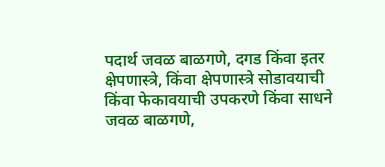पदार्थ जवळ बाळगणे, दगड किंवा इतर क्षेपणास्त्रे, किंवा क्षेपणास्त्रे सोडावयाची किंवा फेकावयाची उपकरणे किंवा साधने जवळ बाळगणे,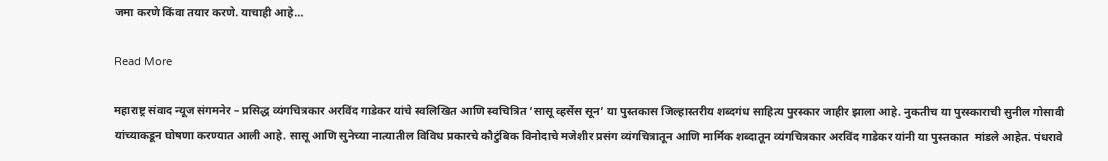जमा करणे किंवा तयार करणे. याचाही आहे…

Read More

महाराष्ट्र संवाद न्यूज संगमनेर – प्रसिद्ध व्यंगचित्रकार अरविंद गाडेकर यांचे स्वलिखित आणि स्वचित्रित ‘सासू व्हर्सेस सून’ या पुस्तकास जिल्हास्तरीय शब्दगंध साहित्य पुरस्कार जाहीर झाला आहे. नुकतीच या पुरस्काराची सुनील गोसावी यांच्याकडून घोषणा करण्यात आली आहे. सासू आणि सुनेच्या नात्यातील विविध प्रकारचे कौटुंबिक विनोदाचे मजेशीर प्रसंग व्यंगचित्रातून आणि मार्मिक शब्दातून व्यंगचित्रकार अरविंद गाडेकर यांनी या पुस्तकात  मांडले आहेत. पंधरावे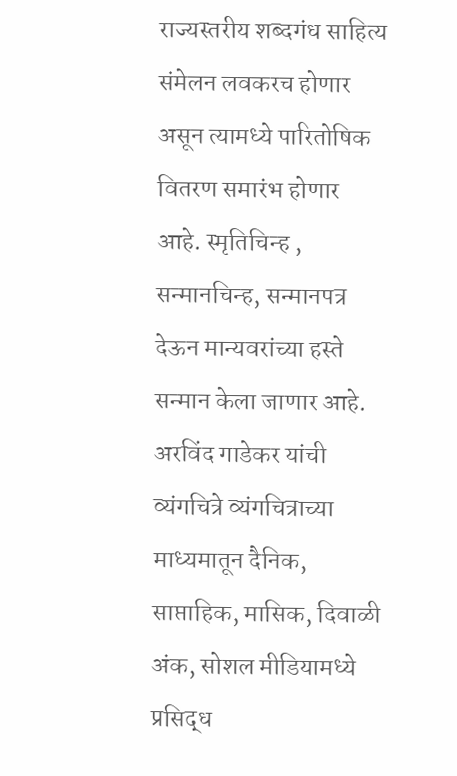राज्यस्तरीय शब्दगंध साहित्य संमेलन लवकरच होणार असून त्यामध्ये पारितोषिक वितरण समारंभ होणार आहे. स्मृतिचिन्ह , सन्मानचिन्ह, सन्मानपत्र देऊन मान्यवरांच्या हस्ते सन्मान केला जाणार आहे. अरविंद गाडेकर यांची व्यंगचित्रे व्यंगचित्राच्या माध्यमातून दैनिक, साप्ताहिक, मासिक, दिवाळी अंक, सोशल मीडियामध्ये प्रसिद्ध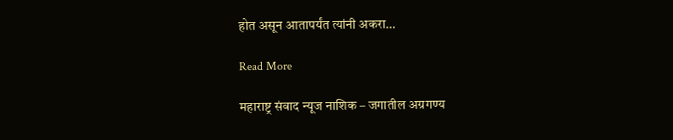होत असून आतापर्यंत त्यांनी अकरा…

Read More

महाराष्ट्र संवाद न्यूज नाशिक – जगातील अग्रगण्य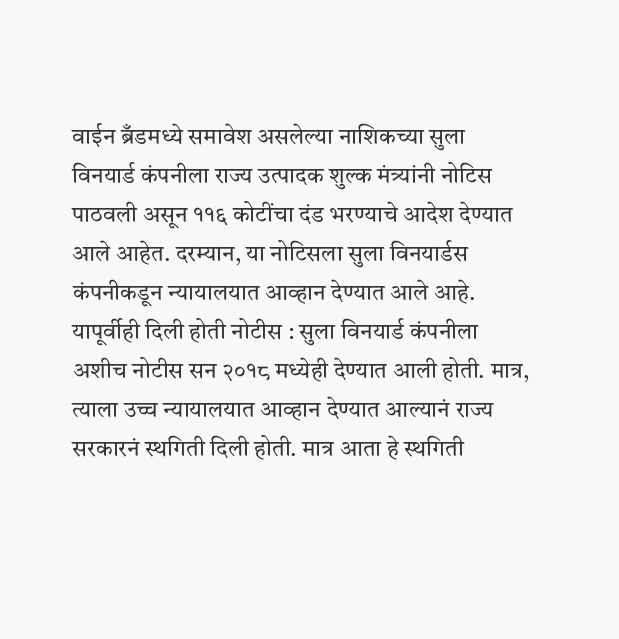वाईन ब्रँडमध्ये समावेश असलेल्या नाशिकच्या सुला विनयार्ड कंपनीला राज्य उत्पादक शुल्क मंत्र्यांनी नोटिस पाठवली असून ११६ कोटींचा दंड भरण्याचे आदेश देण्यात आले आहेत. दरम्यान, या नोटिसला सुला विनयार्डस कंपनीकडून न्यायालयात आव्हान देण्यात आले आहे. यापूर्वीही दिली होती नोटीस : सुला विनयार्ड कंपनीला अशीच नोटीस सन २०१८ मध्येही देण्यात आली होती. मात्र, त्याला उच्च न्यायालयात आव्हान देण्यात आल्यानं राज्य सरकारनं स्थगिती दिली होती. मात्र आता हे स्थगिती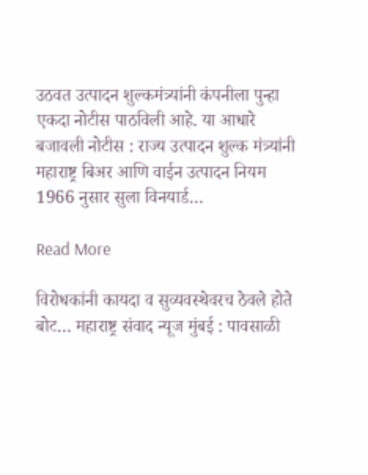उठवत उत्पादन शुल्कमंत्र्यांनी कंपनीला पुन्हा एकदा नोटीस पाठविली आहे. या आधारे बजावली नोटीस : राज्य उत्पादन शुल्क मंत्र्यांनी महाराष्ट्र बिअर आणि वाईन उत्पादन नियम 1966 नुसार सुला विनयार्ड…

Read More

विरोधकांनी कायदा व सुव्यवस्थेवरच ठेवले होते बोट… महाराष्ट्र संवाद न्यूज मुंबई : पावसाळी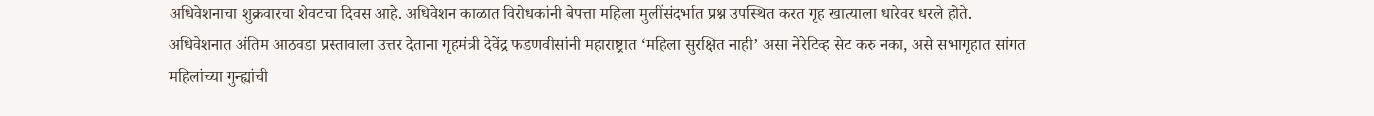अधिवेशनाचा शुक्रवारचा शेवटचा दिवस आहे. अधिवेशन काळात विरोधकांनी बेपत्ता महिला मुलींसंदर्भात प्रश्न उपस्थित करत गृह खात्याला धारेवर धरले होते. अधिवेशनात अंतिम आठवडा प्रस्तावाला उत्तर देताना गृहमंत्री देवेंद्र फडणवीसांनी महाराष्ट्रात ‘महिला सुरक्षित नाही’ असा नेरेटिव्ह सेट करु नका, असे सभागृहात सांगत महिलांच्या गुन्ह्यांची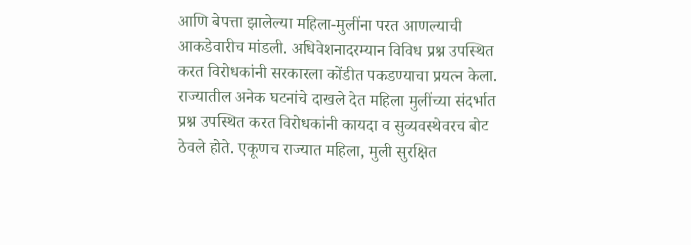आणि बेपत्ता झालेल्या महिला-मुलींना परत आणल्याची आकडेवारीच मांडली. अधिवेशनादरम्यान विविध प्रश्न उपस्थित करत विरोधकांनी सरकारला कोंडीत पकडण्याचा प्रयत्न केला. राज्यातील अनेक घटनांचे दाखले देत महिला मुलींच्या संदर्भात प्रश्न उपस्थित करत विरोधकांनी कायदा व सुव्यवस्थेवरच बोट ठेवले होते. एकूणच राज्यात महिला, मुली सुरक्षित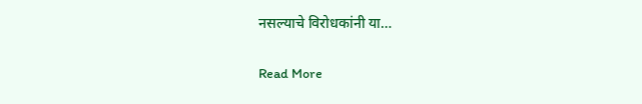नसल्याचे विरोधकांनी या…

Read More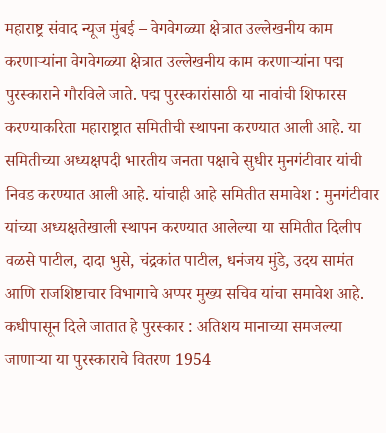महाराष्ट्र संवाद न्यूज मुंबई – वेगवेगळ्या क्षेत्रात उल्लेखनीय काम करणाऱ्यांना वेगवेगळ्या क्षेत्रात उल्लेखनीय काम करणाऱ्यांना पद्म पुरस्काराने गौरविले जाते. पद्म पुरस्कारांसाठी या नावांची शिफारस करण्याकरिता महाराष्ट्रात समितीची स्थापना करण्यात आली आहे. या समितीच्या अध्यक्षपदी भारतीय जनता पक्षाचे सुधीर मुनगंटीवार यांची निवड करण्यात आली आहे. यांचाही आहे समितीत समावेश : मुनगंटीवार यांच्या अध्यक्षतेखाली स्थापन करण्यात आलेल्या या समितीत दिलीप वळसे पाटील, दादा भुसे, चंद्रकांत पाटील, धनंजय मुंडे, उदय सामंत आणि राजशिष्टाचार विभागाचे अप्पर मुख्य सचिव यांचा समावेश आहे. कधीपासून दिले जातात हे पुरस्कार : अतिशय मानाच्या समजल्या जाणाऱ्या या पुरस्काराचे वितरण 1954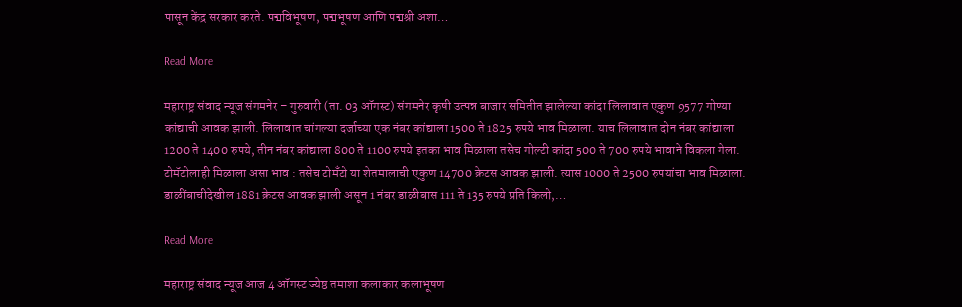पासून केंद्र सरकार करते. पद्मविभूषण, पद्मभूषण आणि पद्मश्री अशा…

Read More

महाराष्ट्र संवाद न्यूज संगमनेर – गुरुवारी (ता. 03 ऑगस्ट) संगमनेर कृषी उत्पन्न बाजार समितीत झालेल्या कांदा लिलावात एकुण 9577 गोण्या कांद्याची आवक झाली. लिलावात चांगल्या दर्जाच्या एक नंबर कांद्याला 1500 ते 1825 रुपये भाव मिळाला. याच लिलावात दोन नंबर कांद्याला 1200 ते 1400 रुपये, तीन नंबर कांद्याला 800 ते 1100 रुपये इतका भाव मिळाला तसेच गोल्टी कांदा 500 ते 700 रुपये भावाने विकला गेला. टोमॅटोलाही मिळाला असा भाव : तसेच टोमँटो या शेतमालाची एकुण 14700 क्रेटस आवक झाली. त्यास 1000 ते 2500 रुपयांचा भाव मिळाला. डाळींबाचीदेखील 1881 क्रेटस आवक झाली असून 1 नंबर डाळीबास 111 ते 135 रुपये प्रति किलो,…

Read More

महाराष्ट्र संवाद न्यूज आज 4 ऑगस्ट ज्येष्ठ तमाशा कलाकार कलाभूषण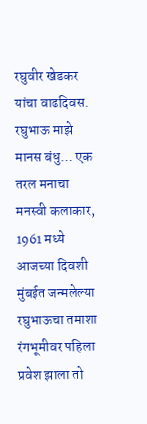रघुवीर खेडकर यांचा वाढदिवस. रघुभाऊ माझे मानस बंधु… एक तरल मनाचा मनस्वी कलाकार, 1961 मध्ये आजच्या दिवशी मुंबईत जन्मलेल्या रघुभाऊचा तमाशा रंगभूमीवर पहिला प्रवेश झाला तो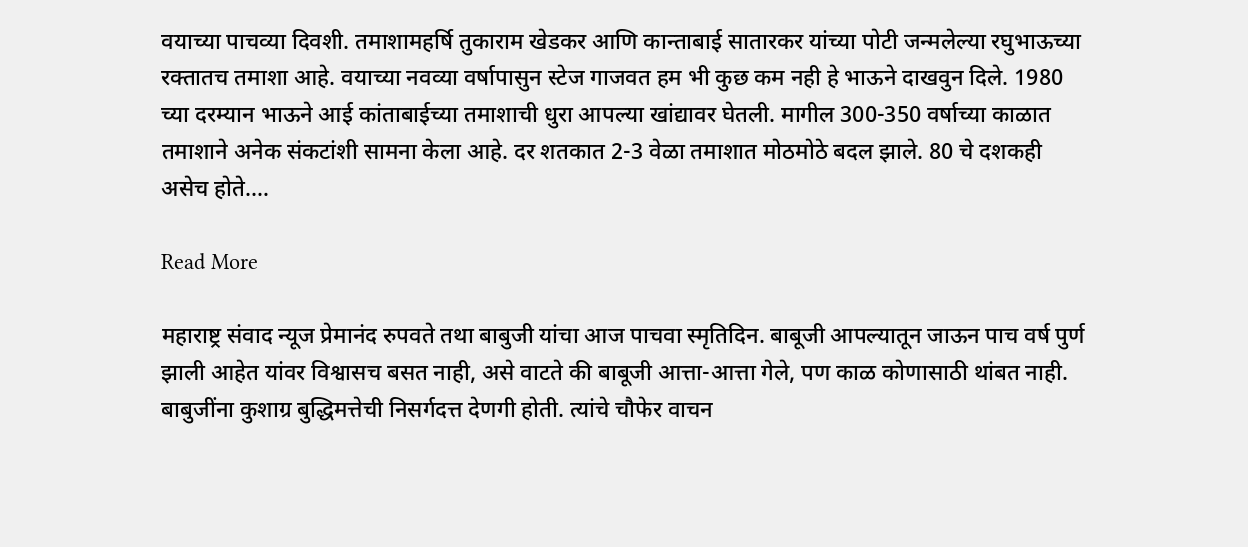वयाच्या पाचव्या दिवशी. तमाशामहर्षि तुकाराम खेडकर आणि कान्ताबाई सातारकर यांच्या पोटी जन्मलेल्या रघुभाऊच्या रक्तातच तमाशा आहे. वयाच्या नवव्या वर्षापासुन स्टेज गाजवत हम भी कुछ कम नही हे भाऊने दाखवुन दिले. 1980 च्या दरम्यान भाऊने आई कांताबाईच्या तमाशाची धुरा आपल्या खांद्यावर घेतली. मागील 300-350 वर्षाच्या काळात तमाशाने अनेक संकटांशी सामना केला आहे. दर शतकात 2-3 वेळा तमाशात मोठमोठे बदल झाले. 80 चे दशकही असेच होते.…

Read More

महाराष्ट्र संवाद न्यूज प्रेमानंद रुपवते तथा बाबुजी यांचा आज पाचवा स्मृतिदिन. बाबूजी आपल्यातून जाऊन पाच वर्ष पुर्ण झाली आहेत यांवर विश्वासच बसत नाही, असे वाटते की बाबूजी आत्ता-आत्ता गेले, पण काळ कोणासाठी थांबत नाही. बाबुजींना कुशाग्र बुद्धिमत्तेची निसर्गदत्त देणगी होती. त्यांचे चौफेर वाचन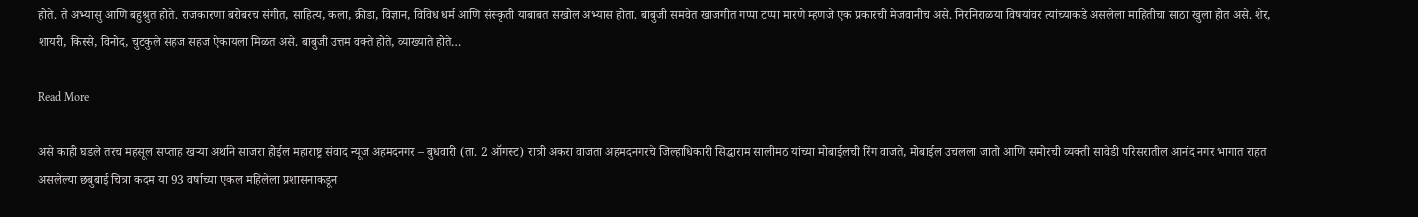होते. ते अभ्यासु आणि बहुश्रुत होते. राजकारणा बरोबरच संगीत, साहित्य, कला, क्रीडा, विज्ञान, विविध धर्म आणि संस्कृती याबाबत सखोल अभ्यास होता. बाबुजी समवेत खाजगीत गप्पा टप्पा मारणे म्हणजे एक प्रकारची मेजवानीच असे. निरनिराळया विषयांवर त्यांच्याकडे असलेला माहितीचा साठा खुला होत असे. शेर, शायरी, किस्से, विनोद, चुटकुले सहज सहज ऐकायला मिळत असे. बाबुजी उत्तम वक्ते होते, व्याख्याते होते…

Read More

असे काही घडले तरच महसूल सप्ताह खऱ्या अर्थाने साजरा होईल महाराष्ट्र संवाद न्यूज अहमदनगर – बुधवारी (ता. 2 ऑगस्ट) रात्री अकरा वाजता अहमदनगरचे जिल्हाधिकारी सिद्धाराम सालीमठ यांच्या मोबाईलची रिंग वाजते, मोबाईल उचलला जातो आणि समोरची व्यक्ती सावेडी परिसरातील आनंद नगर भागात राहत असलेल्या छबुबाई चित्रा कदम या 93 वर्षाच्या एकल महिलेला प्रशासनाकडून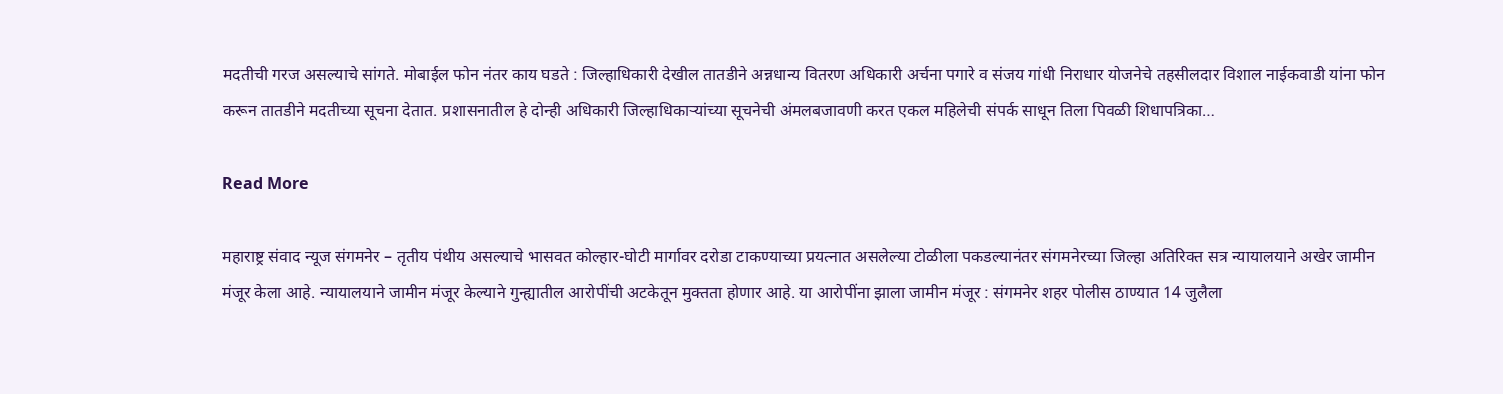मदतीची गरज असल्याचे सांगते. मोबाईल फोन नंतर काय घडते : जिल्हाधिकारी देखील तातडीने अन्नधान्य वितरण अधिकारी अर्चना पगारे व संजय गांधी निराधार योजनेचे तहसीलदार विशाल नाईकवाडी यांना फोन करून तातडीने मदतीच्या सूचना देतात. प्रशासनातील हे दोन्ही अधिकारी जिल्हाधिकाऱ्यांच्या सूचनेची अंमलबजावणी करत एकल महिलेची संपर्क साधून तिला पिवळी शिधापत्रिका…

Read More

महाराष्ट्र संवाद न्यूज संगमनेर – तृतीय पंथीय असल्याचे भासवत कोल्हार-घोटी मार्गावर दरोडा टाकण्याच्या प्रयत्नात असलेल्या टोळीला पकडल्यानंतर संगमनेरच्या जिल्हा अतिरिक्त सत्र न्यायालयाने अखेर जामीन मंजूर केला आहे. न्यायालयाने जामीन मंजूर केल्याने गुन्ह्यातील आरोपींची अटकेतून मुक्तता होणार आहे. या आरोपींना झाला जामीन मंजूर : संगमनेर शहर पोलीस ठाण्यात 14 जुलैला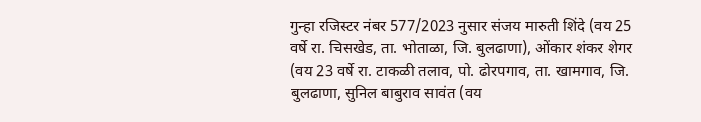गुन्हा रजिस्टर नंबर 577/2023 नुसार संजय मारुती शिंदे (वय 25 वर्षे रा. चिसखेड, ता. भोताळा, जि. बुलढाणा), ओंकार शंकर शेगर (वय 23 वर्षे रा. टाकळी तलाव, पो. ढोरपगाव, ता. खामगाव, जि. बुलढाणा, सुनिल बाबुराव सावंत (वय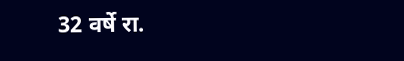32 वर्षे रा.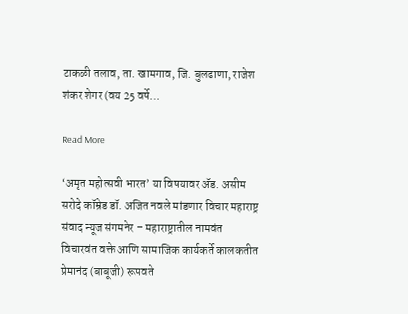टाकळी तलाव, ता. खामगाव, जि. बुलढाणा, राजेश शंकर शेगर (वय 25 वर्षे…

Read More

‘अमृत महोत्सवी भारत’ या विषयावर ॲड. असीम सरोदे कॉम्रेड डॉ. अजित नवले मांडणार विचार महाराष्ट्र संवाद न्यूज संगमनेर – महाराष्ट्रातील नामवंत विचारवंत वक्ते आणि सामाजिक कार्यकर्ते कालकतीत प्रेमानंद (बाबूजी) रूपवते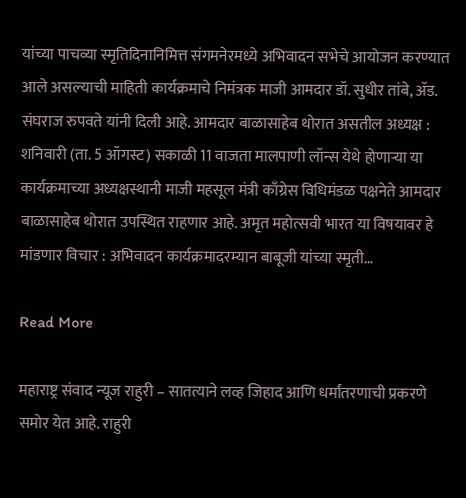यांच्या पाचव्या स्मृतिदिनानिमित्त संगमनेरमध्ये अभिवादन सभेचे आयोजन करण्यात आले असल्याची माहिती कार्यक्रमाचे निमंत्रक माजी आमदार डॉ. सुधीर तांबे, ॲड. संघराज रुपवते यांनी दिली आहे. आमदार बाळासाहेब थोरात असतील अध्यक्ष : शनिवारी (ता. 5 ऑगस्ट) सकाळी 11 वाजता मालपाणी लॉन्स येथे होणाऱ्या या कार्यक्रमाच्या अध्यक्षस्थानी माजी महसूल मंत्री काँग्रेस विधिमंडळ पक्षनेते आमदार बाळासाहेब थोरात उपस्थित राहणार आहे. अमृत महोत्सवी भारत या विषयावर हे मांडणार विचार : अभिवादन कार्यक्रमादरम्यान बाबूजी यांच्या स्मृती…

Read More

महाराष्ट्र संवाद न्यूज राहुरी – सातत्याने लव्ह जिहाद आणि धर्मांतरणाची प्रकरणे समोर येत आहे. राहुरी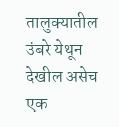तालुक्यातील उंबरे येथून देखील असेच एक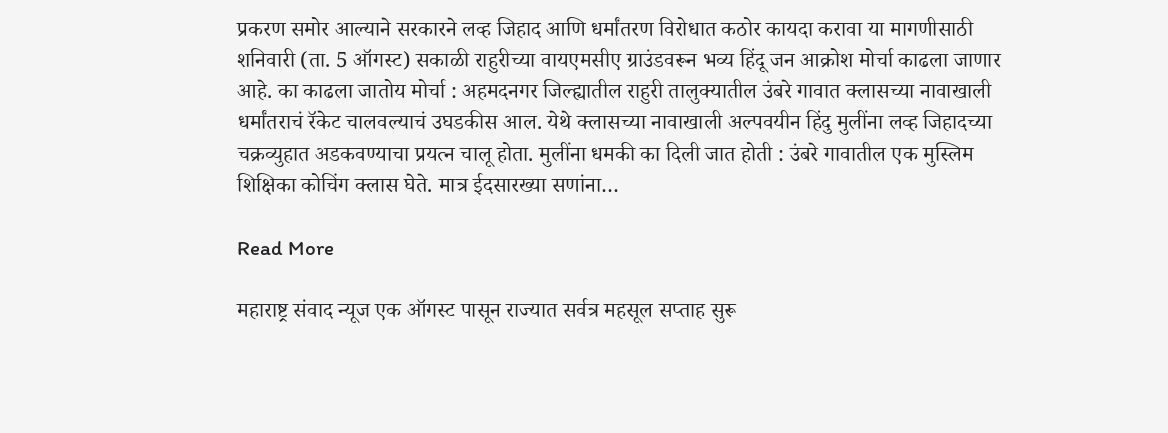प्रकरण समोर आल्याने सरकारने लव्ह जिहाद आणि धर्मांतरण विरोधात कठोर कायदा करावा या मागणीसाठी शनिवारी (ता. 5 ऑगस्ट) सकाळी राहुरीच्या वायएमसीए ग्राउंडवरून भव्य हिंदू जन आक्रोश मोर्चा काढला जाणार आहे. का काढला जातोय मोर्चा : अहमदनगर जिल्ह्यातील राहुरी तालुक्यातील उंबरे गावात क्लासच्या नावाखाली धर्मांतराचं रॅकेट चालवल्याचं उघडकीस आल. येथे क्लासच्या नावाखाली अल्पवयीन हिंदु मुलींना लव्ह जिहादच्या चक्रव्युहात अडकवण्याचा प्रयत्न चालू होता. मुलींना धमकी का दिली जात होती : उंबरे गावातील एक मुस्लिम शिक्षिका कोचिंग क्लास घेते. मात्र ईदसारख्या सणांना…

Read More

महाराष्ट्र संवाद न्यूज एक ऑगस्ट पासून राज्यात सर्वत्र महसूल सप्ताह सुरू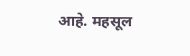आहे. महसूल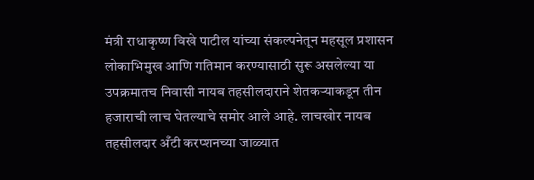मंत्री राधाकृष्ण विखे पाटील यांच्या संकल्पनेतून महसूल प्रशासन लोकाभिमुख आणि गतिमान करण्यासाठी सुरू असलेल्या या उपक्रमातच निवासी नायब तहसीलदाराने शेतकऱ्याकडून तीन हजाराची लाच घेतल्याचे समोर आले आहे. लाचखोर नायब तहसीलदार अँटी करप्शनच्या जाळ्यात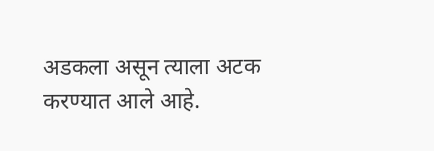अडकला असून त्याला अटक करण्यात आले आहे.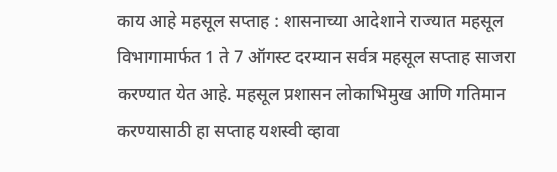काय आहे महसूल सप्ताह : शासनाच्या आदेशाने राज्यात महसूल विभागामार्फत 1 ते 7 ऑगस्ट दरम्यान सर्वत्र महसूल सप्ताह साजरा करण्यात येत आहे. महसूल प्रशासन लोकाभिमुख आणि गतिमान करण्यासाठी हा सप्ताह यशस्वी व्हावा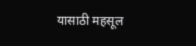यासाठी महसूल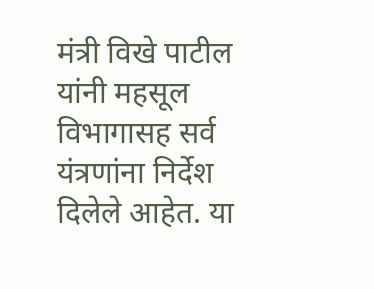मंत्री विखे पाटील यांनी महसूल विभागासह सर्व यंत्रणांना निर्देश दिलेले आहेत. या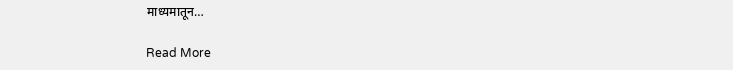माध्यमातून…

Read More